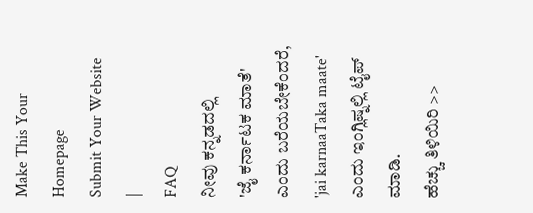Make This Your Homepage
Submit Your Website
|
FAQ
ನೀವು ಕನ್ನಡದಲ್ಲಿ
'ಜೈ ಕರ್ನಾಟಕ ಮಾತೆ'
ಎಂದು ಬರೆಯಬೇಕೆಂದರೆ, 'jai karnaaTaka maate' ಎಂದು ಇಂಗ್ಲಿಷ್ನಲ್ಲಿ ಟೈಪ್ ಮಾಡಿ.
ಹೆಚ್ಚು ತಿಳಿಯಿರಿ >>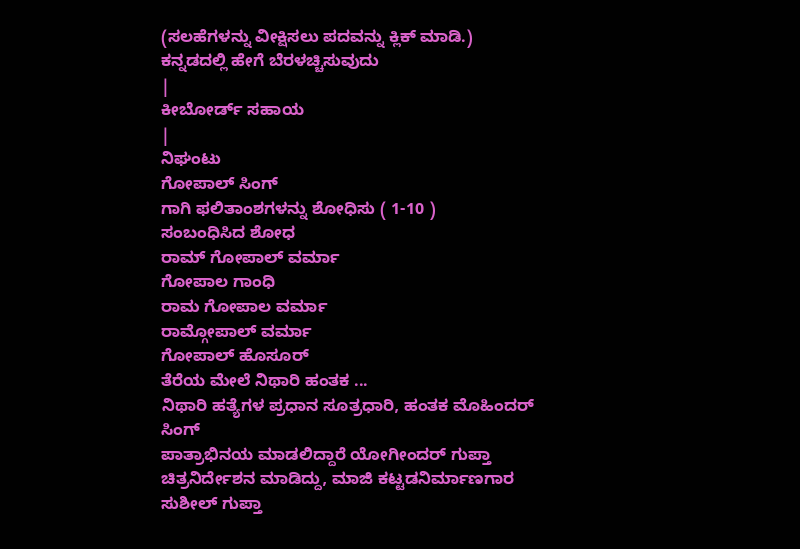(ಸಲಹೆಗಳನ್ನು ವೀಕ್ಷಿಸಲು ಪದವನ್ನು ಕ್ಲಿಕ್ ಮಾಡಿ.)
ಕನ್ನಡದಲ್ಲಿ ಹೇಗೆ ಬೆರಳಚ್ಚಿಸುವುದು
|
ಕೀಬೋರ್ಡ್ ಸಹಾಯ
|
ನಿಘಂಟು
ಗೋಪಾಲ್ ಸಿಂಗ್
ಗಾಗಿ ಫಲಿತಾಂಶಗಳನ್ನು ಶೋಧಿಸು ( 1-10 )
ಸಂಬಂಧಿಸಿದ ಶೋಧ
ರಾಮ್ ಗೋಪಾಲ್ ವರ್ಮಾ
ಗೋಪಾಲ ಗಾಂಧಿ
ರಾಮ ಗೋಪಾಲ ವರ್ಮಾ
ರಾಮ್ಗೋಪಾಲ್ ವರ್ಮಾ
ಗೋಪಾಲ್ ಹೊಸೂರ್
ತೆರೆಯ ಮೇಲೆ ನಿಥಾರಿ ಹಂತಕ ...
ನಿಥಾರಿ ಹತ್ಯೆಗಳ ಪ್ರಧಾನ ಸೂತ್ರಧಾರಿ, ಹಂತಕ ಮೊಹಿಂದರ್
ಸಿಂಗ್
ಪಾತ್ರಾಭಿನಯ ಮಾಡಲಿದ್ದಾರೆ ಯೋಗೀಂದರ್ ಗುಪ್ತಾ ಚಿತ್ರನಿರ್ದೇಶನ ಮಾಡಿದ್ದು, ಮಾಜಿ ಕಟ್ಟಡನಿರ್ಮಾಣಗಾರ ಸುಶೀಲ್ ಗುಪ್ತಾ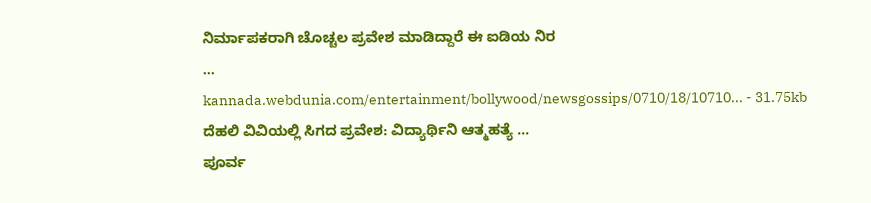ನಿರ್ಮಾಪಕರಾಗಿ ಚೊಚ್ಚಲ ಪ್ರವೇಶ ಮಾಡಿದ್ದಾರೆ ಈ ಐಡಿಯ ನಿರ
...
kannada.webdunia.com/entertainment/bollywood/newsgossips/0710/18/10710... - 31.75kb
ದೆಹಲಿ ವಿವಿಯಲ್ಲಿ ಸಿಗದ ಪ್ರವೇಶ: ವಿದ್ಯಾರ್ಥಿನಿ ಆತ್ಮಹತ್ಯೆ ...
ಪೂರ್ವ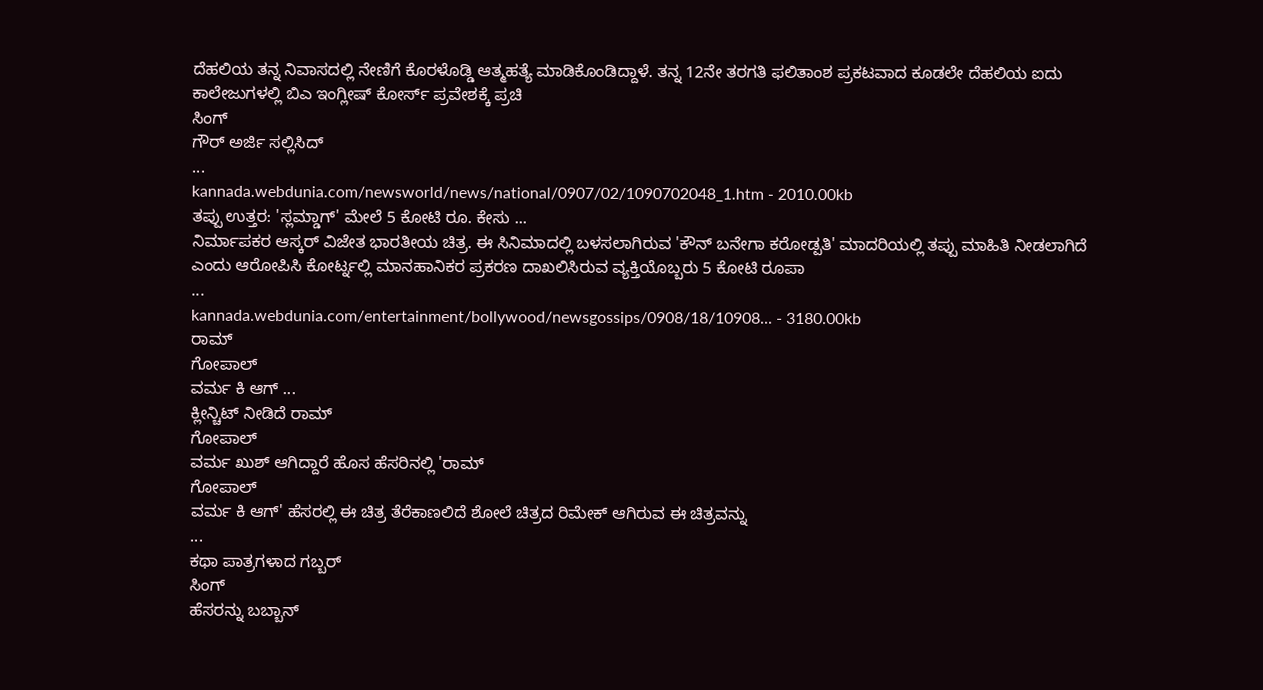ದೆಹಲಿಯ ತನ್ನ ನಿವಾಸದಲ್ಲಿ ನೇಣಿಗೆ ಕೊರಳೊಡ್ಡಿ ಆತ್ಮಹತ್ಯೆ ಮಾಡಿಕೊಂಡಿದ್ದಾಳೆ. ತನ್ನ 12ನೇ ತರಗತಿ ಫಲಿತಾಂಶ ಪ್ರಕಟವಾದ ಕೂಡಲೇ ದೆಹಲಿಯ ಐದು ಕಾಲೇಜುಗಳಲ್ಲಿ ಬಿಎ ಇಂಗ್ಲೀಷ್ ಕೋರ್ಸ್ ಪ್ರವೇಶಕ್ಕೆ ಪ್ರಚಿ
ಸಿಂಗ್
ಗೌರ್ ಅರ್ಜಿ ಸಲ್ಲಿಸಿದ್
...
kannada.webdunia.com/newsworld/news/national/0907/02/1090702048_1.htm - 2010.00kb
ತಪ್ಪು ಉತ್ತರ: 'ಸ್ಲಮ್ಡಾಗ್' ಮೇಲೆ 5 ಕೋಟಿ ರೂ. ಕೇಸು ...
ನಿರ್ಮಾಪಕರ ಆಸ್ಕರ್ ವಿಜೇತ ಭಾರತೀಯ ಚಿತ್ರ. ಈ ಸಿನಿಮಾದಲ್ಲಿ ಬಳಸಲಾಗಿರುವ 'ಕೌನ್ ಬನೇಗಾ ಕರೋಡ್ಪತಿ' ಮಾದರಿಯಲ್ಲಿ ತಪ್ಪು ಮಾಹಿತಿ ನೀಡಲಾಗಿದೆ ಎಂದು ಆರೋಪಿಸಿ ಕೋರ್ಟ್ನಲ್ಲಿ ಮಾನಹಾನಿಕರ ಪ್ರಕರಣ ದಾಖಲಿಸಿರುವ ವ್ಯಕ್ತಿಯೊಬ್ಬರು 5 ಕೋಟಿ ರೂಪಾ
...
kannada.webdunia.com/entertainment/bollywood/newsgossips/0908/18/10908... - 3180.00kb
ರಾಮ್
ಗೋಪಾಲ್
ವರ್ಮ ಕಿ ಆಗ್ ...
ಕ್ಲೀನ್ಚಿಟ್ ನೀಡಿದೆ ರಾಮ್
ಗೋಪಾಲ್
ವರ್ಮ ಖುಶ್ ಆಗಿದ್ದಾರೆ ಹೊಸ ಹೆಸರಿನಲ್ಲಿ 'ರಾಮ್
ಗೋಪಾಲ್
ವರ್ಮ ಕಿ ಆಗ್' ಹೆಸರಲ್ಲಿ ಈ ಚಿತ್ರ ತೆರೆಕಾಣಲಿದೆ ಶೋಲೆ ಚಿತ್ರದ ರಿಮೇಕ್ ಆಗಿರುವ ಈ ಚಿತ್ರವನ್ನು
...
ಕಥಾ ಪಾತ್ರಗಳಾದ ಗಬ್ಬರ್
ಸಿಂಗ್
ಹೆಸರನ್ನು ಬಬ್ಬಾನ್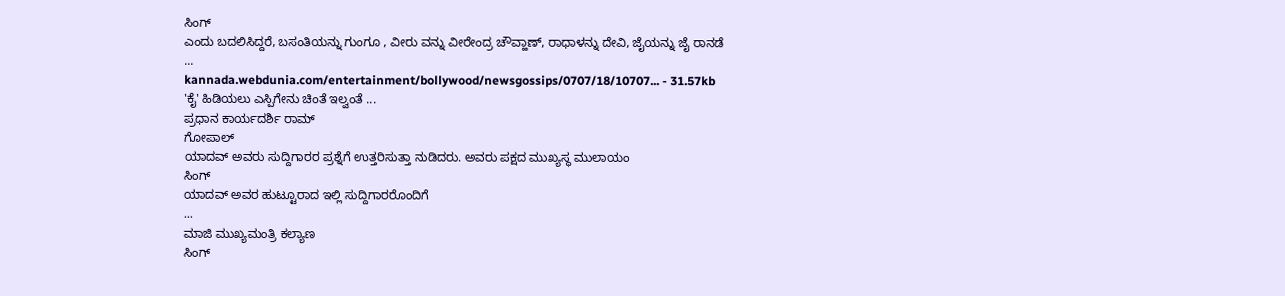ಸಿಂಗ್
ಎಂದು ಬದಲಿಸಿದ್ದರೆ, ಬಸಂತಿಯನ್ನು ಗುಂಗೂ , ವೀರು ವನ್ನು ವೀರೇಂದ್ರ ಚೌವ್ಹಾಣ್, ರಾಧಾಳನ್ನು ದೇವಿ, ಜೈಯನ್ನು ಜೈ ರಾನಡೆ
...
kannada.webdunia.com/entertainment/bollywood/newsgossips/0707/18/10707... - 31.57kb
'ಕೈ' ಹಿಡಿಯಲು ಎಸ್ಪಿಗೇನು ಚಿಂತೆ ಇಲ್ವಂತೆ ...
ಪ್ರಧಾನ ಕಾರ್ಯದರ್ಶಿ ರಾಮ್
ಗೋಪಾಲ್
ಯಾದವ್ ಅವರು ಸುದ್ದಿಗಾರರ ಪ್ರಶ್ನೆಗೆ ಉತ್ತರಿಸುತ್ತಾ ನುಡಿದರು. ಅವರು ಪಕ್ಷದ ಮುಖ್ಯಸ್ಥ ಮುಲಾಯಂ
ಸಿಂಗ್
ಯಾದವ್ ಅವರ ಹುಟ್ಟೂರಾದ ಇಲ್ಲಿ ಸುದ್ದಿಗಾರರೊಂದಿಗೆ
...
ಮಾಜಿ ಮುಖ್ಯಮಂತ್ರಿ ಕಲ್ಯಾಣ
ಸಿಂಗ್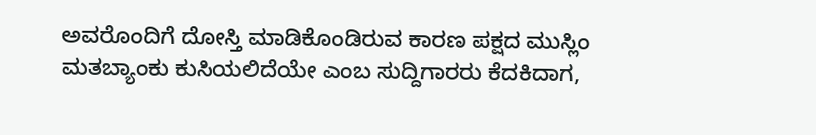ಅವರೊಂದಿಗೆ ದೋಸ್ತಿ ಮಾಡಿಕೊಂಡಿರುವ ಕಾರಣ ಪಕ್ಷದ ಮುಸ್ಲಿಂ ಮತಬ್ಯಾಂಕು ಕುಸಿಯಲಿದೆಯೇ ಎಂಬ ಸುದ್ದಿಗಾರರು ಕೆದಕಿದಾಗ,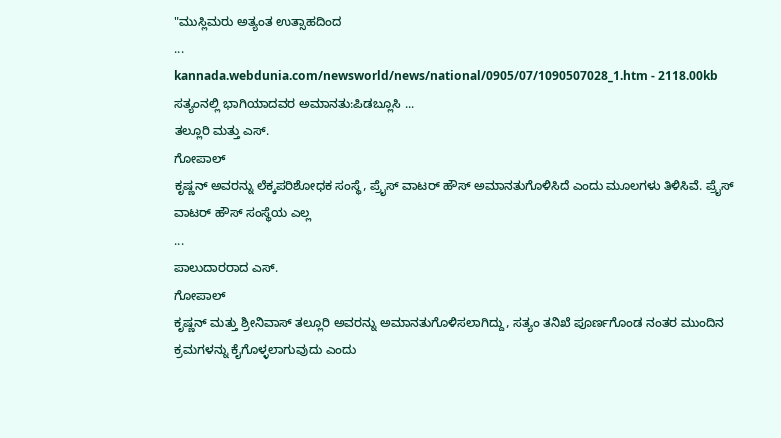"ಮುಸ್ಲಿಮರು ಅತ್ಯಂತ ಉತ್ಸಾಹದಿಂದ
...
kannada.webdunia.com/newsworld/news/national/0905/07/1090507028_1.htm - 2118.00kb
ಸತ್ಯಂನಲ್ಲಿ ಭಾಗಿಯಾದವರ ಅಮಾನತು:ಪಿಡಬ್ಲೂಸಿ ...
ತಲ್ಲೂರಿ ಮತ್ತು ಎಸ್.
ಗೋಪಾಲ್
ಕೃಷ್ಣನ್ ಅವರನ್ನು ಲೆಕ್ಕಪರಿಶೋಧಕ ಸಂಸ್ಥೆ, ಪ್ರೈಸ್ ವಾಟರ್ ಹೌಸ್ ಅಮಾನತುಗೊಳಿಸಿದೆ ಎಂದು ಮೂಲಗಳು ತಿಳಿಸಿವೆ. ಪ್ರೈಸ್ ವಾಟರ್ ಹೌಸ್ ಸಂಸ್ಥೆಯ ಎಲ್ಲ
...
ಪಾಲುದಾರರಾದ ಎಸ್.
ಗೋಪಾಲ್
ಕೃಷ್ಣನ್ ಮತ್ತು ಶ್ರೀನಿವಾಸ್ ತಲ್ಲೂರಿ ಅವರನ್ನು ಅಮಾನತುಗೊಳಿಸಲಾಗಿದ್ದು, ಸತ್ಯಂ ತನಿಖೆ ಪೂರ್ಣಗೊಂಡ ನಂತರ ಮುಂದಿನ ಕ್ರಮಗಳನ್ನು ಕೈಗೊಳ್ಳಲಾಗುವುದು ಎಂದು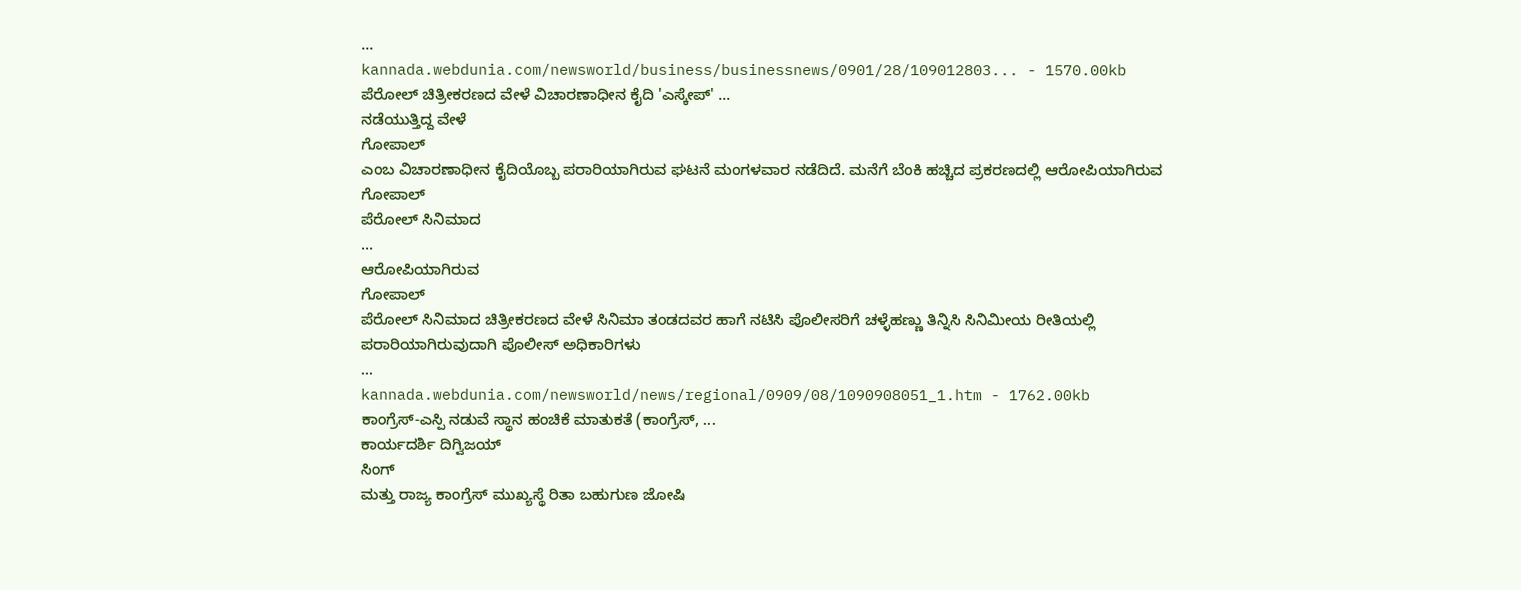...
kannada.webdunia.com/newsworld/business/businessnews/0901/28/109012803... - 1570.00kb
ಪೆರೋಲ್ ಚಿತ್ರೀಕರಣದ ವೇಳೆ ವಿಚಾರಣಾಧೀನ ಕೈದಿ 'ಎಸ್ಕೇಪ್' ...
ನಡೆಯುತ್ತಿದ್ದ ವೇಳೆ
ಗೋಪಾಲ್
ಎಂಬ ವಿಚಾರಣಾಧೀನ ಕೈದಿಯೊಬ್ಬ ಪರಾರಿಯಾಗಿರುವ ಘಟನೆ ಮಂಗಳವಾರ ನಡೆದಿದೆ. ಮನೆಗೆ ಬೆಂಕಿ ಹಚ್ಚಿದ ಪ್ರಕರಣದಲ್ಲಿ ಆರೋಪಿಯಾಗಿರುವ
ಗೋಪಾಲ್
ಪೆರೋಲ್ ಸಿನಿಮಾದ
...
ಆರೋಪಿಯಾಗಿರುವ
ಗೋಪಾಲ್
ಪೆರೋಲ್ ಸಿನಿಮಾದ ಚಿತ್ರೀಕರಣದ ವೇಳೆ ಸಿನಿಮಾ ತಂಡದವರ ಹಾಗೆ ನಟಿಸಿ ಪೊಲೀಸರಿಗೆ ಚಳ್ಳೆಹಣ್ಣು ತಿನ್ನಿಸಿ ಸಿನಿಮೀಯ ರೀತಿಯಲ್ಲಿ ಪರಾರಿಯಾಗಿರುವುದಾಗಿ ಪೊಲೀಸ್ ಅಧಿಕಾರಿಗಳು
...
kannada.webdunia.com/newsworld/news/regional/0909/08/1090908051_1.htm - 1762.00kb
ಕಾಂಗ್ರೆಸ್-ಎಸ್ಪಿ ನಡುವೆ ಸ್ಥಾನ ಹಂಚಿಕೆ ಮಾತುಕತೆ (ಕಾಂಗ್ರೆಸ್, ...
ಕಾರ್ಯದರ್ಶಿ ದಿಗ್ವಿಜಯ್
ಸಿಂಗ್
ಮತ್ತು ರಾಜ್ಯ ಕಾಂಗ್ರೆಸ್ ಮುಖ್ಯಸ್ಥೆ ರಿತಾ ಬಹುಗುಣ ಜೋಷಿ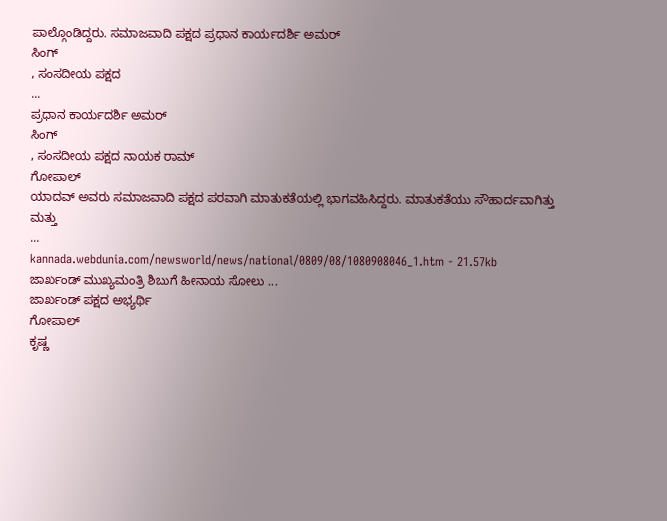ಪಾಲ್ಗೊಂಡಿದ್ದರು. ಸಮಾಜವಾದಿ ಪಕ್ಷದ ಪ್ರಧಾನ ಕಾರ್ಯದರ್ಶಿ ಅಮರ್
ಸಿಂಗ್
, ಸಂಸದೀಯ ಪಕ್ಷದ
...
ಪ್ರಧಾನ ಕಾರ್ಯದರ್ಶಿ ಅಮರ್
ಸಿಂಗ್
, ಸಂಸದೀಯ ಪಕ್ಷದ ನಾಯಕ ರಾಮ್
ಗೋಪಾಲ್
ಯಾದವ್ ಅವರು ಸಮಾಜವಾದಿ ಪಕ್ಷದ ಪರವಾಗಿ ಮಾತುಕತೆಯಲ್ಲಿ ಭಾಗವಹಿಸಿದ್ದರು. ಮಾತುಕತೆಯು ಸೌಹಾರ್ದವಾಗಿತ್ತು ಮತ್ತು
...
kannada.webdunia.com/newsworld/news/national/0809/08/1080908046_1.htm - 21.57kb
ಜಾರ್ಖಂಡ್ ಮುಖ್ಯಮಂತ್ರಿ ಶಿಬುಗೆ ಹೀನಾಯ ಸೋಲು ...
ಜಾರ್ಖಂಡ್ ಪಕ್ಷದ ಅಭ್ಯರ್ಥಿ
ಗೋಪಾಲ್
ಕೃಷ್ಣ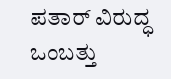ಪತಾರ್ ವಿರುದ್ಧ ಒಂಬತ್ತು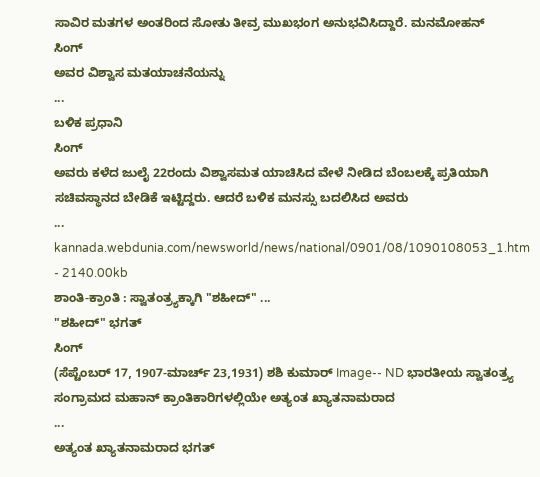ಸಾವಿರ ಮತಗಳ ಅಂತರಿಂದ ಸೋತು ತೀವ್ರ ಮುಖಭಂಗ ಅನುಭವಿಸಿದ್ದಾರೆ. ಮನಮೋಹನ್
ಸಿಂಗ್
ಅವರ ವಿಶ್ವಾಸ ಮತಯಾಚನೆಯನ್ನು
...
ಬಳಿಕ ಪ್ರಧಾನಿ
ಸಿಂಗ್
ಅವರು ಕಳೆದ ಜುಲೈ 22ರಂದು ವಿಶ್ವಾಸಮತ ಯಾಚಿಸಿದ ವೇಳೆ ನೀಡಿದ ಬೆಂಬಲಕ್ಕೆ ಪ್ರತಿಯಾಗಿ ಸಚಿವಸ್ಥಾನದ ಬೇಡಿಕೆ ಇಟ್ಟಿದ್ದರು. ಆದರೆ ಬಳಿಕ ಮನಸ್ಸು ಬದಲಿಸಿದ ಅವರು
...
kannada.webdunia.com/newsworld/news/national/0901/08/1090108053_1.htm - 2140.00kb
ಶಾಂತಿ-ಕ್ರಾಂತಿ : ಸ್ವಾತಂತ್ರ್ಯಕ್ಕಾಗಿ "ಶಹೀದ್" ...
"ಶಹೀದ್" ಭಗತ್
ಸಿಂಗ್
(ಸೆಪ್ಟೆಂಬರ್ 17, 1907-ಮಾರ್ಚ್ 23,1931) ಶಶಿ ಕುಮಾರ್ Image-- ND ಭಾರತೀಯ ಸ್ವಾತಂತ್ರ್ಯ ಸಂಗ್ರಾಮದ ಮಹಾನ್ ಕ್ರಾಂತಿಕಾರಿಗಳಲ್ಲಿಯೇ ಅತ್ಯಂತ ಖ್ಯಾತನಾಮರಾದ
...
ಅತ್ಯಂತ ಖ್ಯಾತನಾಮರಾದ ಭಗತ್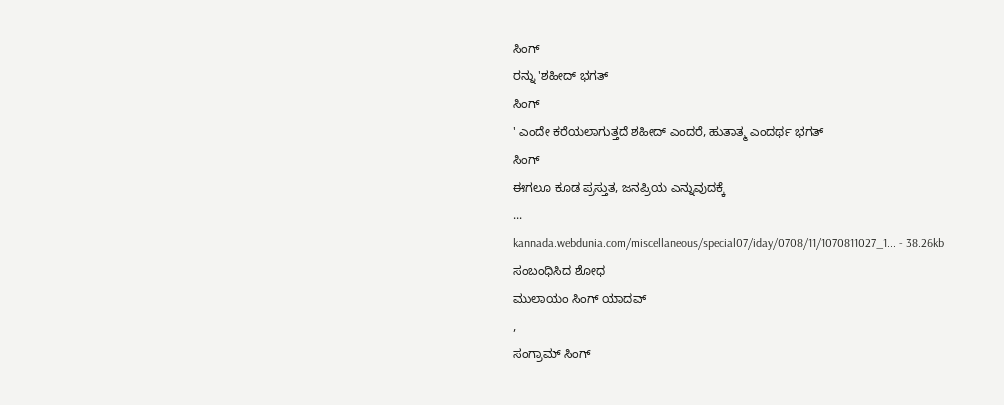ಸಿಂಗ್
ರನ್ನು 'ಶಹೀದ್ ಭಗತ್
ಸಿಂಗ್
' ಎಂದೇ ಕರೆಯಲಾಗುತ್ತದೆ ಶಹೀದ್ ಎಂದರೆ, ಹುತಾತ್ಮ ಎಂದರ್ಥ ಭಗತ್
ಸಿಂಗ್
ಈಗಲೂ ಕೂಡ ಪ್ರಸ್ತುತ, ಜನಪ್ರಿಯ ಎನ್ನುವುದಕ್ಕೆ
...
kannada.webdunia.com/miscellaneous/special07/iday/0708/11/1070811027_1... - 38.26kb
ಸಂಬಂಧಿಸಿದ ಶೋಧ
ಮುಲಾಯಂ ಸಿಂಗ್ ಯಾದವ್
,
ಸಂಗ್ರಾಮ್ ಸಿಂಗ್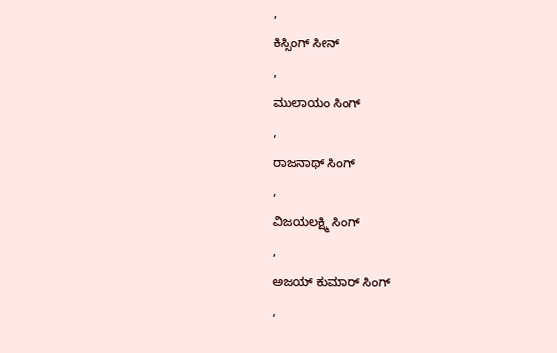,
ಕಿಸ್ಸಿಂಗ್ ಸೀನ್
,
ಮುಲಾಯಂ ಸಿಂಗ್
,
ರಾಜನಾಥ್ ಸಿಂಗ್
,
ವಿಜಯಲಕ್ಷ್ಮಿ ಸಿಂಗ್
,
ಅಜಯ್ ಕುಮಾರ್ ಸಿಂಗ್
,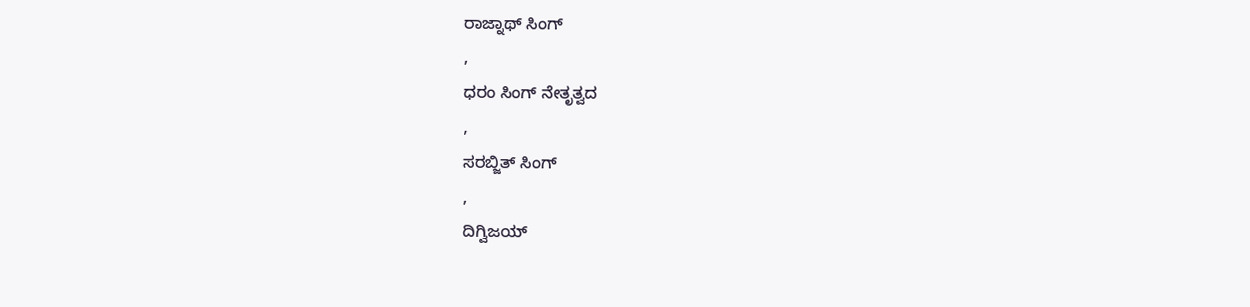ರಾಜ್ನಾಥ್ ಸಿಂಗ್
,
ಧರಂ ಸಿಂಗ್ ನೇತೃತ್ವದ
,
ಸರಬ್ಜಿತ್ ಸಿಂಗ್
,
ದಿಗ್ವಿಜಯ್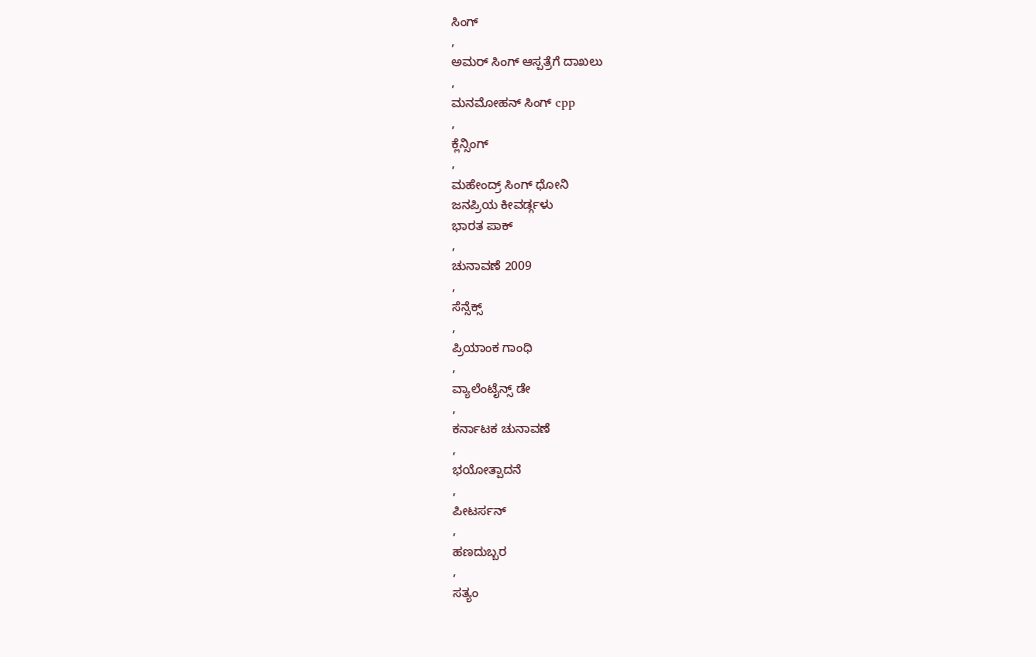ಸಿಂಗ್
,
ಅಮರ್ ಸಿಂಗ್ ಆಸ್ಪತ್ರೆಗೆ ದಾಖಲು
,
ಮನಮೋಹನ್ ಸಿಂಗ್ cpp
,
ಕ್ಲೆನ್ಸಿಂಗ್
,
ಮಹೇಂದ್ರ್ ಸಿಂಗ್ ಧೋನಿ
ಜನಪ್ರಿಯ ಕೀವರ್ಡ್ಗಳು
ಭಾರತ ಪಾಕ್
,
ಚುನಾವಣೆ 2009
,
ಸೆನ್ಸೆಕ್ಸ್
,
ಪ್ರಿಯಾಂಕ ಗಾಂಧಿ
,
ವ್ಯಾಲೆಂಟೈನ್ಸ್ ಡೇ
,
ಕರ್ನಾಟಕ ಚುನಾವಣೆ
,
ಭಯೋತ್ಪಾದನೆ
,
ಪೀಟರ್ಸನ್
,
ಹಣದುಬ್ಬರ
,
ಸತ್ಯಂ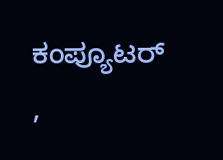ಕಂಪ್ಯೂಟರ್
,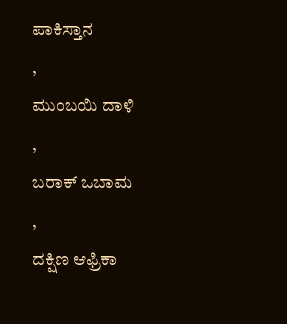ಪಾಕಿಸ್ತಾನ
,
ಮುಂಬಯಿ ದಾಳಿ
,
ಬರಾಕ್ ಒಬಾಮ
,
ದಕ್ಷಿಣ ಆಫ್ರಿಕಾ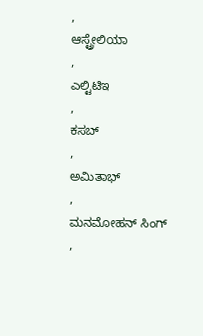,
ಆಸ್ಟ್ರೇಲಿಯಾ
,
ಎಲ್ಟಿಟಿಇ
,
ಕಸಬ್
,
ಅಮಿತಾಭ್
,
ಮನಮೋಹನ್ ಸಿಂಗ್
,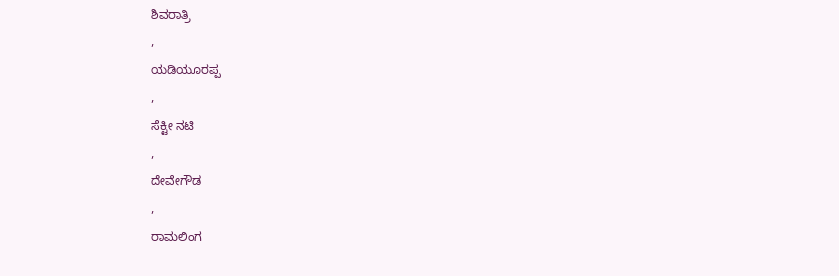ಶಿವರಾತ್ರಿ
,
ಯಡಿಯೂರಪ್ಪ
,
ಸೆಕ್ಟೀ ನಟಿ
,
ದೇವೇಗೌಡ
,
ರಾಮಲಿಂಗ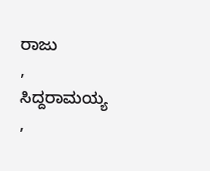ರಾಜು
,
ಸಿದ್ದರಾಮಯ್ಯ
,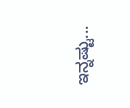ಇನ್ನಷ್ಟು...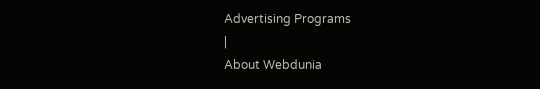Advertising Programs
|
About Webdunia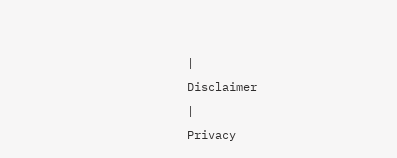|
Disclaimer
|
Privacy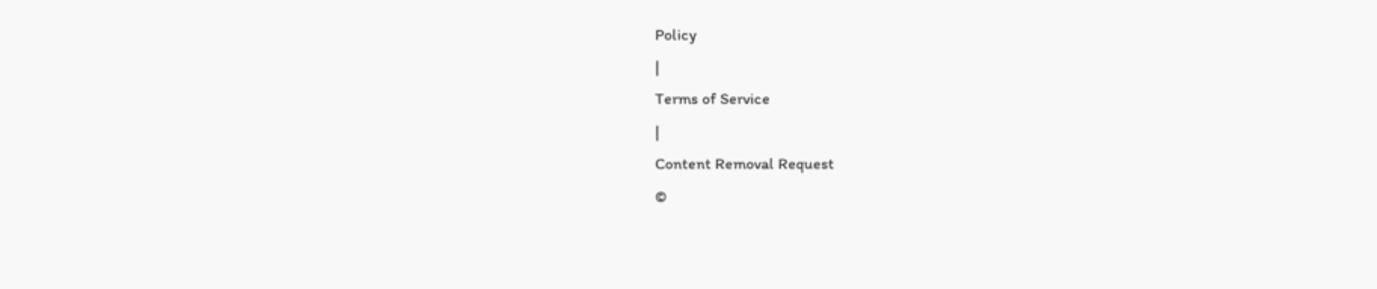Policy
|
Terms of Service
|
Content Removal Request
©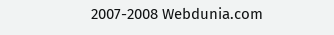2007-2008 Webdunia.com